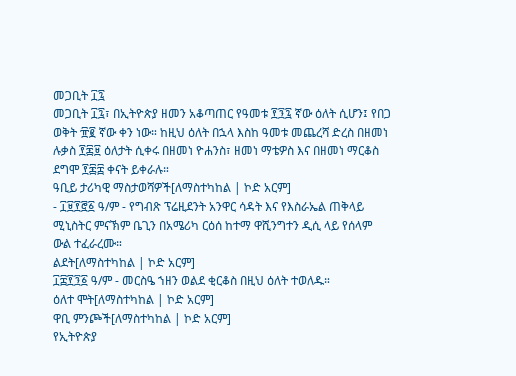መጋቢት ፲፯
መጋቢት ፲፯፣ በኢትዮጵያ ዘመን አቆጣጠር የዓመቱ ፻፺፯ ኛው ዕለት ሲሆን፤ የበጋ ወቅት ፹፪ ኛው ቀን ነው። ከዚህ ዕለት በኋላ እስከ ዓመቱ መጨረሻ ድረስ በዘመነ ሉቃስ ፻፷፱ ዕለታት ሲቀሩ በዘመነ ዮሐንስ፣ ዘመነ ማቴዎስ እና በዘመነ ማርቆስ ደግሞ ፻፷፰ ቀናት ይቀራሉ።
ዓቢይ ታሪካዊ ማስታወሻዎች[ለማስተካከል | ኮድ አርም]
- ፲፱፻፸፩ ዓ/ም - የግብጽ ፕሬዚደንት አንዋር ሳዳት እና የእስራኤል ጠቅላይ ሚኒስትር ምናኽም ቤጊን በአሜሪካ ርዕሰ ከተማ ዋሺንግተን ዲሲ ላይ የሰላም ውል ተፈራረሙ።
ልደት[ለማስተካከል | ኮድ አርም]
፲፰፻፺፩ ዓ/ም - መርስዔ ኀዘን ወልደ ቂርቆስ በዚህ ዕለት ተወለዱ።
ዕለተ ሞት[ለማስተካከል | ኮድ አርም]
ዋቢ ምንጮች[ለማስተካከል | ኮድ አርም]
የኢትዮጵያ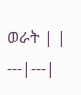ወራት | |
---|---|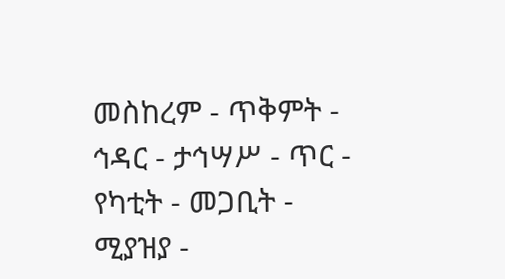መስከረም - ጥቅምት - ኅዳር - ታኅሣሥ - ጥር - የካቲት - መጋቢት - ሚያዝያ -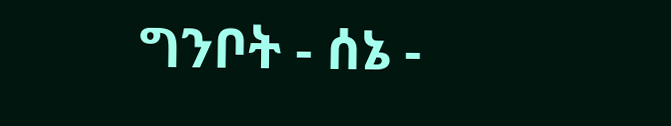ግንቦት - ሰኔ -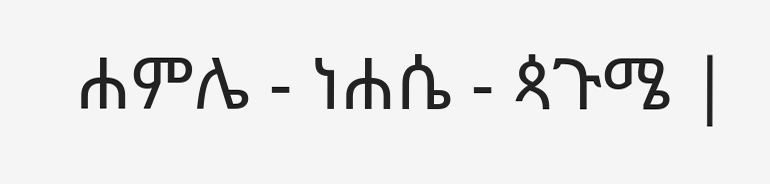ሐምሌ - ነሐሴ - ጳጉሜ |